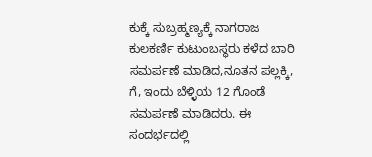ಕುಕ್ಕೆ ಸುಬ್ರಹ್ಮಣ್ಯಕ್ಕೆ ನಾಗರಾಜ ಕುಲಕರ್ಣಿ ಕುಟುಂಬಸ್ಥರು ಕಳೆದ ಬಾರಿ ಸಮರ್ಪಣೆ ಮಾಡಿದ,ನೂತನ ಪಲ್ಲಕ್ಕಿ, ಗೆ, ಇಂದು ಬೆಳ್ಳಿಯ 12 ಗೊಂಡೆ ಸಮರ್ಪಣೆ ಮಾಡಿದರು. ಈ ಸಂದರ್ಭದಲ್ಲಿ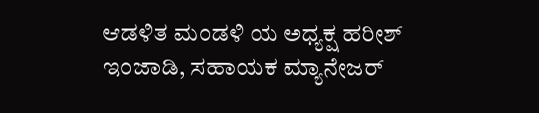ಆಡಳಿತ ಮಂಡಳಿ ಯ ಅಧ್ಯಕ್ಷ ಹರೀಶ್ ಇಂಜಾಡಿ, ಸಹಾಯಕ ಮ್ಯಾನೇಜರ್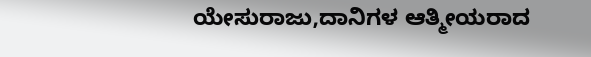ಯೇಸುರಾಜು,ದಾನಿಗಳ ಆತ್ಮೀಯರಾದ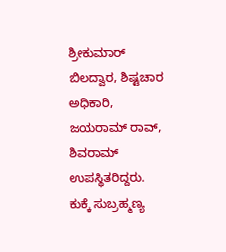ಶ್ರೀಕುಮಾರ್ ಬಿಲದ್ವಾರ, ಶಿಷ್ಟಚಾರ ಅಧಿಕಾರಿ, ಜಯರಾಮ್ ರಾವ್, ಶಿವರಾಮ್ ಉಪಸ್ಥಿತರಿದ್ದರು.
ಕುಕ್ಕೆ ಸುಬ್ರಹ್ಮಣ್ಯ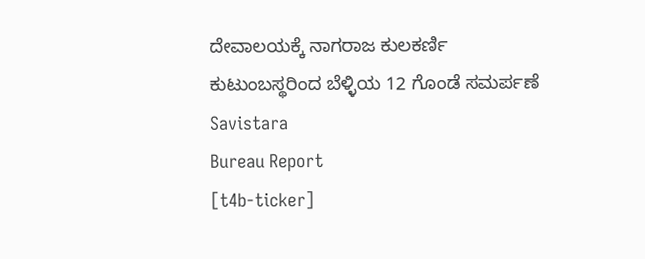ದೇವಾಲಯಕ್ಕೆ ನಾಗರಾಜ ಕುಲಕರ್ಣಿ ಕುಟುಂಬಸ್ಥರಿಂದ ಬೆಳ್ಳಿಯ 12 ಗೊಂಡೆ ಸಮರ್ಪಣೆ
Savistara
Bureau Report
[t4b-ticker]